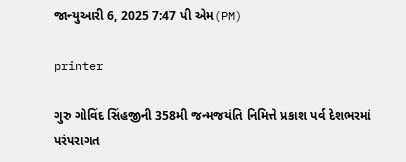જાન્યુઆરી 6, 2025 7:47 પી એમ(PM)

printer

ગુરુ ગોવિંદ સિંહજીની 358મી જન્મજયંતિ નિમિત્તે પ્રકાશ પર્વ દેશભરમાં પરંપરાગત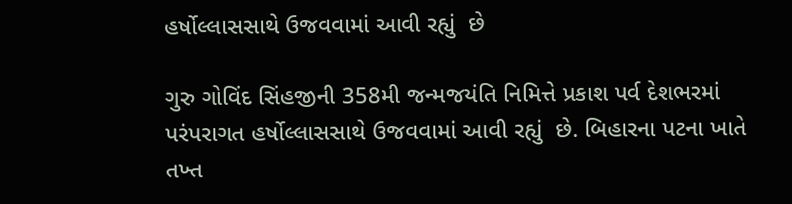હર્ષોલ્લાસસાથે ઉજવવામાં આવી રહ્યું  છે

ગુરુ ગોવિંદ સિંહજીની 358મી જન્મજયંતિ નિમિત્તે પ્રકાશ પર્વ દેશભરમાં પરંપરાગત હર્ષોલ્લાસસાથે ઉજવવામાં આવી રહ્યું  છે. બિહારના પટના ખાતે તખ્ત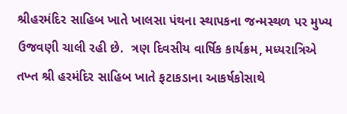શ્રીહરમંદિર સાહિબ ખાતે ખાલસા પંથના સ્થાપકના જન્મસ્થળ પર મુખ્ય ઉજવણી ચાલી રહી છે.  ત્રણ દિવસીય વાર્ષિક કાર્યક્રમ, મધ્યરાત્રિએ તખ્ત શ્રી હરમંદિર સાહિબ ખાતે ફટાકડાના આકર્ષકોસાથે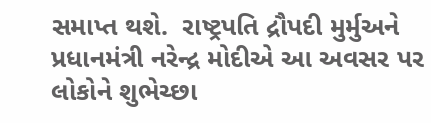સમાપ્ત થશે.  રાષ્ટ્રપતિ દ્રૌપદી મુર્મુઅને પ્રધાનમંત્રી નરેન્દ્ર મોદીએ આ અવસર પર લોકોને શુભેચ્છા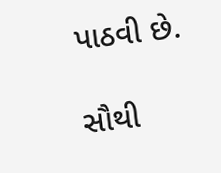પાઠવી છે.

સૌથી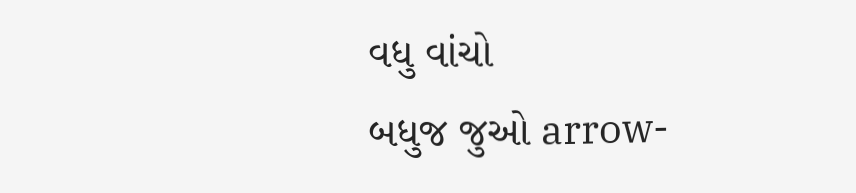વધુ વાંચો
બધુજ જુઓ arrow-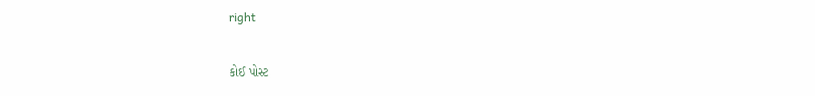right

કોઈ પોસ્ટ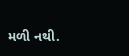મળી નથી.